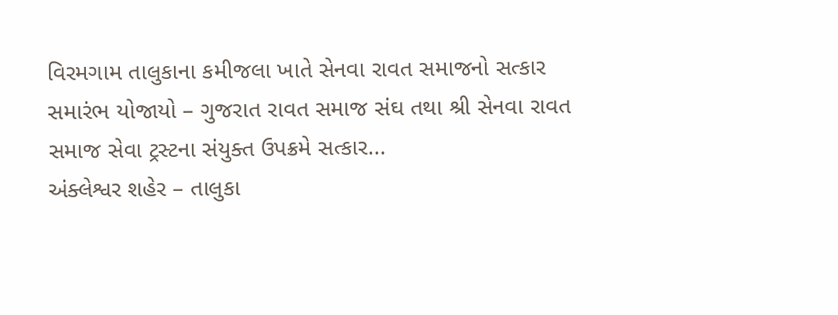વિરમગામ તાલુકાના કમીજલા ખાતે સેનવા રાવત સમાજનો સત્કાર સમારંભ યોજાયો – ગુજરાત રાવત સમાજ સંઘ તથા શ્રી સેનવા રાવત સમાજ સેવા ટ્રસ્ટના સંયુક્ત ઉપક્રમે સત્કાર...
અંક્લેશ્વર શહેર – તાલુકા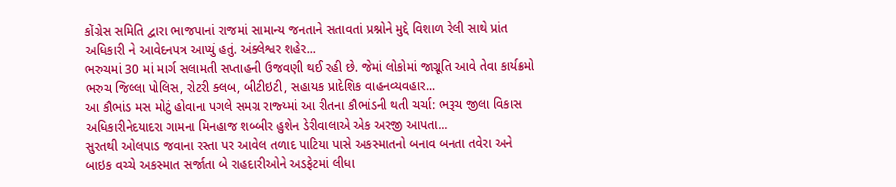કોંગ્રેસ સમિતિ દ્વારા ભાજપાનાં રાજમાં સામાન્ય જનતાને સતાવતાં પ્રશ્નોને મુદ્દે વિશાળ રેલી સાથે પ્રાંત અધિકારી ને આવેદનપત્ર આપ્યું હતું. અંક્લેશ્વર શહેર...
ભરુચમાં 30 માં માર્ગ સલામતી સપ્તાહની ઉજવણી થઈ રહી છે. જેમાં લોકોમાં જાગ્રૂતિ આવે તેવા કાર્યક્રમો ભરુચ જિલ્લા પોલિસ, રોટરી ક્લબ, બીટીઇટી, સહાયક પ્રાદેશિક વાહનવ્યવહાર...
આ કૌભાંડ મસ મોટું હોવાના પગલે સમગ્ર રાજ્ય્માં આ રીતના કૌભાંડની થતી ચર્ચા: ભરૂચ જીલા વિકાસ અધિકારીનેદયાદરા ગામના મિનહાજ શબ્બીર હુશેન ડેરીવાલાએ એક અરજી આપતા...
સુરતથી ઓલપાડ જવાના રસ્તા પર આવેલ તળાદ પાટિયા પાસે અકસ્માતનો બનાવ બનતા તવેરા અને બાઇક વચ્ચે અકસ્માત સર્જાતા બે રાહદારીઓને અડફેટમાં લીધા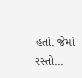હતાં. જેમાં રસ્તો...